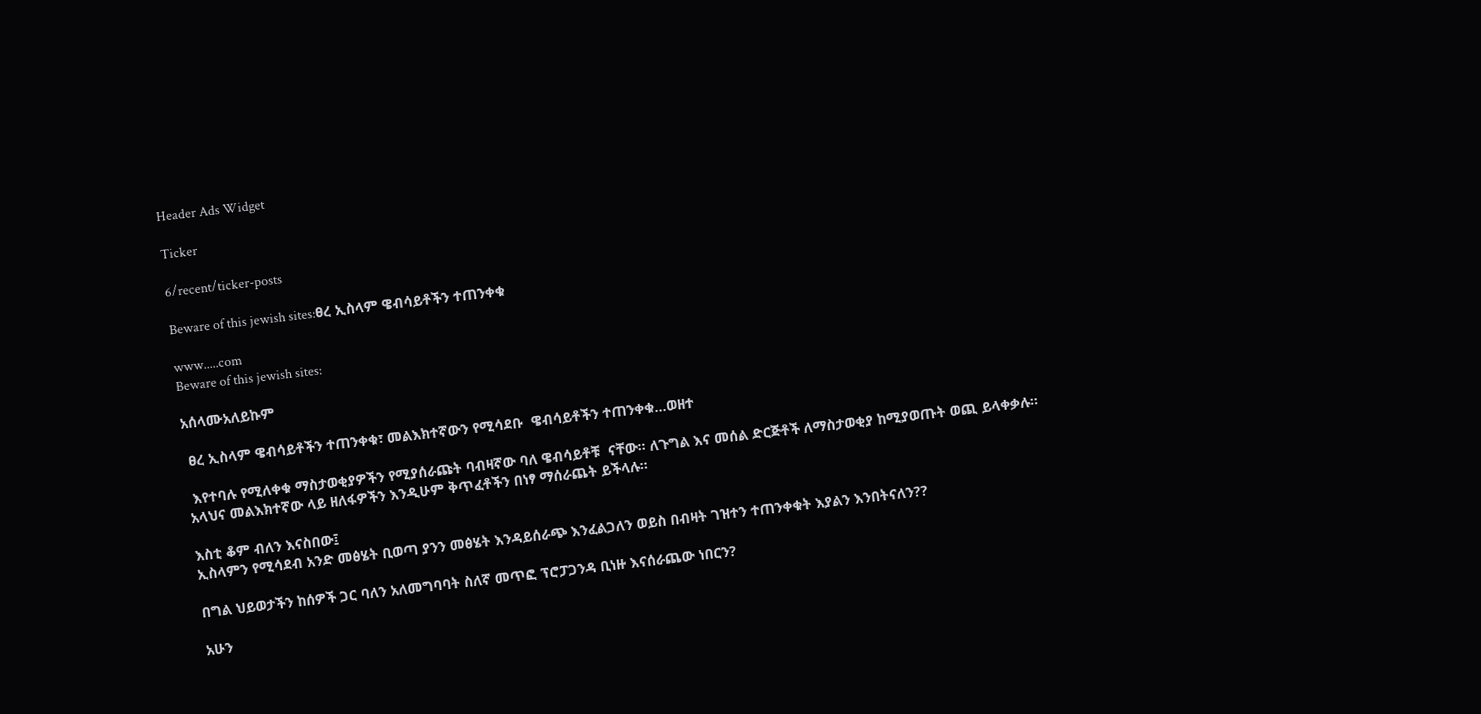Header Ads Widget

Ticker

6/recent/ticker-posts

Beware of this jewish sites:ፀረ ኢስላም ዌብሳይቶችን ተጠንቀቁ

www.....com
Beware of this jewish sites:

አሰላሙአለይኩም

 ፀረ ኢስላም ዌብሳይቶችን ተጠንቀቁ፣ መልእክተኛውን የሚሳደቡ  ዌብሳይቶችን ተጠንቀቁ...ወዘተ

 እየተባሉ የሚለቀቁ ማስታወቂያዎችን የሚያሰራጩት ባብዛኛው ባለ ዌብሳይቶቹ  ናቸው። ለጉግል እና መሰል ድርጅቶች ለማስታወቂያ ከሚያወጡት ወጪ ይላቀቃሉ።
አላህና መልእክተኛው ላይ ዘለፋዎችን እንዲሁም ቅጥፈቶችን በነፃ ማሰራጨት ይችላሉ።

እስቲ ቆም ብለን እናስበው፤
ኢስላምን የሚሳደብ አንድ መፅሄት ቢወጣ ያንን መፅሄት እንዳይሰራጭ እንፈልጋለን ወይስ በብዛት ገዝተን ተጠንቀቁት እያልን እንበትናለን??

በግል ህይወታችን ከሰዎች ጋር ባለን አለመግባባት ስለኛ መጥፎ ፕሮፓጋንዳ ቢነዙ እናሰራጨው ነበርን?

አሁን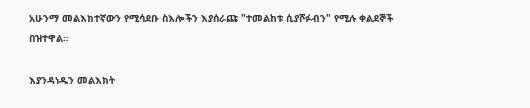አሁንማ መልእክተኛውን የሚሳደቡ ስእሎችን እያሰራጩ "ተመልከቱ ሲያሾፉብን" የሚሉ ቀልደኞች በዝተዋል።

እያንዳነዱን መልእክት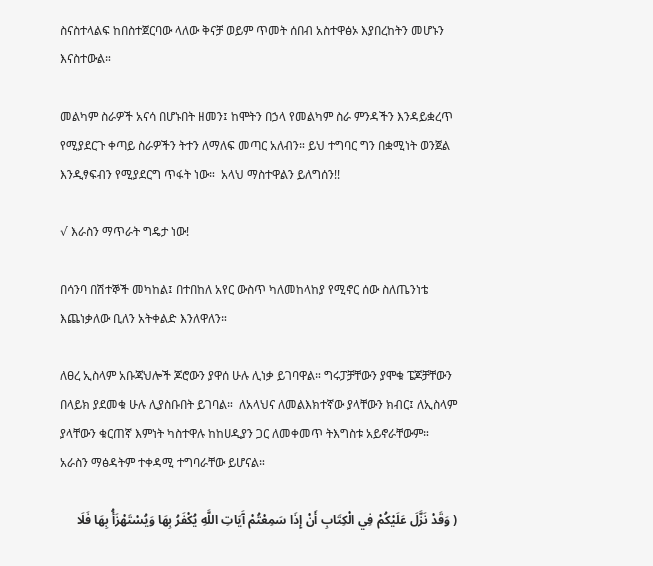ስናስተላልፍ ከበስተጀርባው ላለው ቅናቻ ወይም ጥመት ሰበብ አስተዋፅኦ እያበረከትን መሆኑን እናስተውል።

መልካም ስራዎች አናሳ በሆኑበት ዘመን፤ ከሞትን በኃላ የመልካም ስራ ምንዳችን እንዳይቋረጥ የሚያደርጉ ቀጣይ ስራዎችን ትተን ለማለፍ መጣር አለብን። ይህ ተግባር ግን በቋሚነት ወንጀል እንዲፃፍብን የሚያደርግ ጥፋት ነው።  አላህ ማስተዋልን ይለግሰን!!

√ እራስን ማጥራት ግዴታ ነው!

በሳንባ በሽተኞች መካከል፤ በተበከለ አየር ውስጥ ካለመከላከያ የሚኖር ሰው ስለጤንነቴ እጨነቃለው ቢለን አትቀልድ እንለዋለን።

ለፀረ ኢስላም አቡጃህሎች ጆሮውን ያዋሰ ሁሉ ሊነቃ ይገባዋል። ግሩፓቻቸውን ያሞቁ ፔጆቻቸውን በላይክ ያደመቁ ሁሉ ሊያስቡበት ይገባል።  ለአላህና ለመልእክተኛው ያላቸውን ክብር፤ ለኢስላም ያላቸውን ቁርጠኛ እምነት ካስተዋሉ ከከሀዲያን ጋር ለመቀመጥ ትእግስቱ አይኖራቸውም። አራስን ማፅዳትም ተቀዳሚ ተግባራቸው ይሆናል።

( وَقَدْ نَزَّلَ عَلَيْكُمْ فِي الْكِتَابِ أَنْ إِذَا سَمِعْتُمْ آَيَاتِ اللَّهِ يُكْفَرُ بِهَا وَيُسْتَهْزَأُ بِهَا فَلَا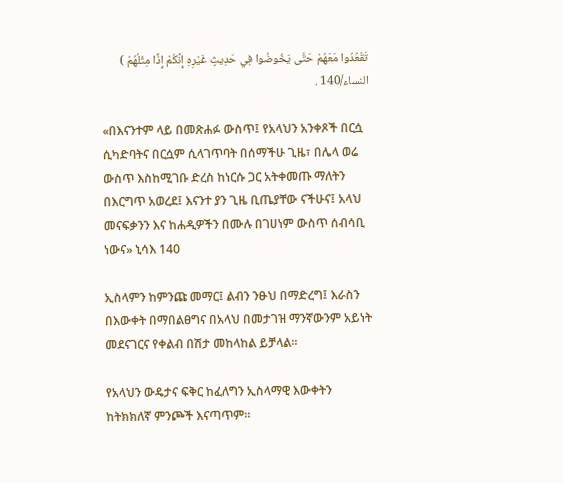تَقْعُدُوا مَعَهُمْ حَتَّى يَخُوضُوا فِي حَدِيثٍ غَيْرِهِ إِنَّكُمْ إِذًا مِثْلُهُمْ ) النساء/140 .

«በእናንተም ላይ በመጽሐፉ ውስጥ፤ የአላህን አንቀጾች በርሷ ሲካድባትና በርሷም ሲላገጥባት በሰማችሁ ጊዜ፣ በሌላ ወሬ ውስጥ እስከሚገቡ ድረስ ከነርሱ ጋር አትቀመጡ ማለትን በእርግጥ አወረደ፤ እናንተ ያን ጊዜ ቢጤያቸው ናችሁና፤ አላህ መናፍቃንን እና ከሐዲዎችን በሙሉ በገሀነም ውስጥ ሰብሳቢ ነውና» ኒሳእ 140

ኢስላምን ከምንጩ መማር፤ ልብን ንፁህ በማድረግ፤ እራስን በእውቀት በማበልፀግና በአላህ በመታገዝ ማንኛውንም አይነት መደናገርና የቀልብ በሽታ መከላከል ይቻላል።

የአላህን ውዴታና ፍቅር ከፈለግን ኢስላማዊ እውቀትን ከትክክለኛ ምንጮች እናጣጥም።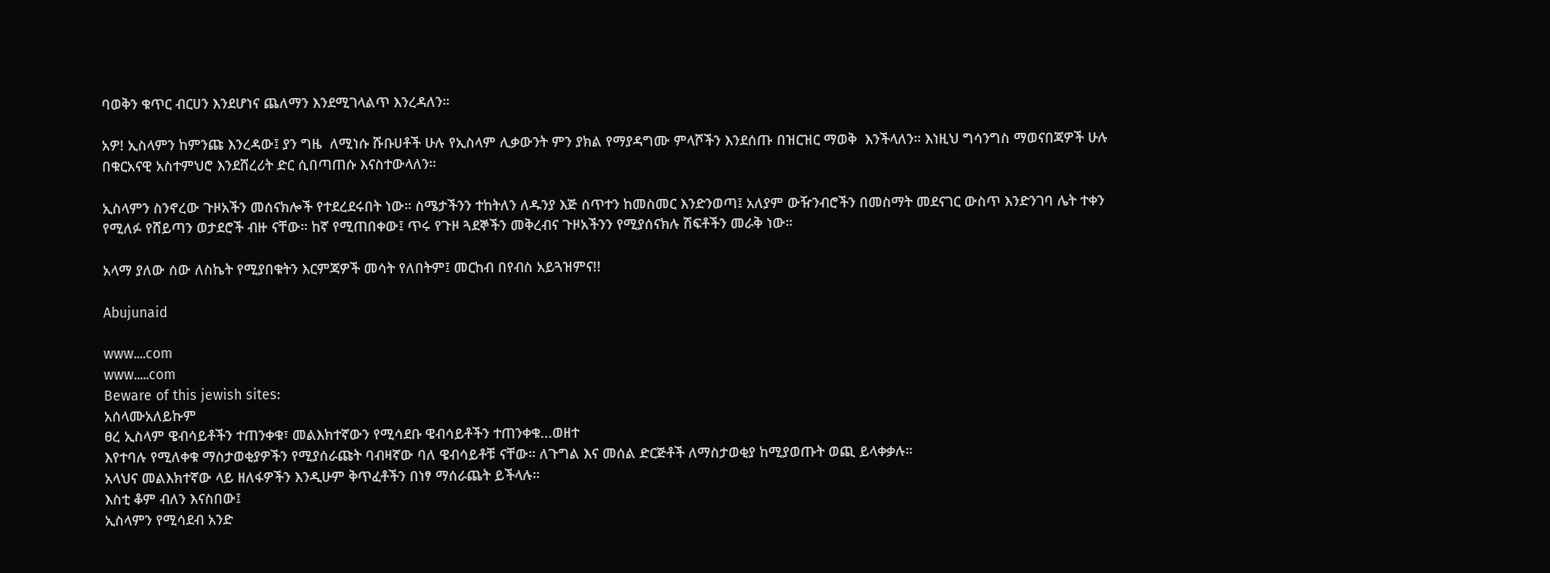ባወቅን ቁጥር ብርሀን እንደሆነና ጨለማን እንደሚገላልጥ እንረዳለን።

አዎ! ኢስላምን ከምንጩ እንረዳው፤ ያን ግዜ  ለሚነሱ ሹቡሀቶች ሁሉ የኢስላም ሊቃውንት ምን ያክል የማያዳግሙ ምላሾችን እንደሰጡ በዝርዝር ማወቅ  እንችላለን። እነዚህ ግሳንግስ ማወናበጃዎች ሁሉ በቁርአናዊ አስተምህሮ እንደሸረሪት ድር ሲበጣጠሱ እናስተውላለን።

ኢስላምን ስንኖረው ጉዞአችን መሰናክሎች የተደረደሩበት ነው። ስሜታችንን ተከትለን ለዱንያ እጅ ሰጥተን ከመስመር እንድንወጣ፤ አለያም ውዥንብሮችን በመስማት መደናገር ውስጥ እንድንገባ ሌት ተቀን የሚለፉ የሸይጣን ወታደሮች ብዙ ናቸው። ከኛ የሚጠበቀው፤ ጥሩ የጉዞ ጓደኞችን መቅረብና ጉዞአችንን የሚያሰናክሉ ሽፍቶችን መራቅ ነው።

አላማ ያለው ሰው ለስኬት የሚያበቁትን እርምጃዎች መሳት የለበትም፤ መርከብ በየብስ አይጓዝምና!!

Abujunaid

www....com
www.....com
Beware of this jewish sites:
አሰላሙአለይኩም
ፀረ ኢስላም ዌብሳይቶችን ተጠንቀቁ፣ መልእክተኛውን የሚሳደቡ ዌብሳይቶችን ተጠንቀቁ...ወዘተ
እየተባሉ የሚለቀቁ ማስታወቂያዎችን የሚያሰራጩት ባብዛኛው ባለ ዌብሳይቶቹ ናቸው። ለጉግል እና መሰል ድርጅቶች ለማስታወቂያ ከሚያወጡት ወጪ ይላቀቃሉ።
አላህና መልእክተኛው ላይ ዘለፋዎችን እንዲሁም ቅጥፈቶችን በነፃ ማሰራጨት ይችላሉ።
እስቲ ቆም ብለን እናስበው፤
ኢስላምን የሚሳደብ አንድ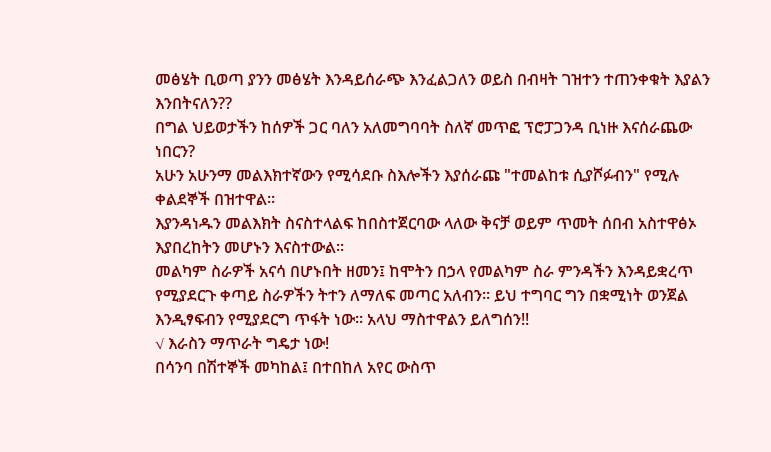መፅሄት ቢወጣ ያንን መፅሄት እንዳይሰራጭ እንፈልጋለን ወይስ በብዛት ገዝተን ተጠንቀቁት እያልን እንበትናለን??
በግል ህይወታችን ከሰዎች ጋር ባለን አለመግባባት ስለኛ መጥፎ ፕሮፓጋንዳ ቢነዙ እናሰራጨው ነበርን?
አሁን አሁንማ መልእክተኛውን የሚሳደቡ ስእሎችን እያሰራጩ "ተመልከቱ ሲያሾፉብን" የሚሉ ቀልደኞች በዝተዋል።
እያንዳነዱን መልእክት ስናስተላልፍ ከበስተጀርባው ላለው ቅናቻ ወይም ጥመት ሰበብ አስተዋፅኦ እያበረከትን መሆኑን እናስተውል።
መልካም ስራዎች አናሳ በሆኑበት ዘመን፤ ከሞትን በኃላ የመልካም ስራ ምንዳችን እንዳይቋረጥ የሚያደርጉ ቀጣይ ስራዎችን ትተን ለማለፍ መጣር አለብን። ይህ ተግባር ግን በቋሚነት ወንጀል እንዲፃፍብን የሚያደርግ ጥፋት ነው። አላህ ማስተዋልን ይለግሰን!!
√ እራስን ማጥራት ግዴታ ነው!
በሳንባ በሽተኞች መካከል፤ በተበከለ አየር ውስጥ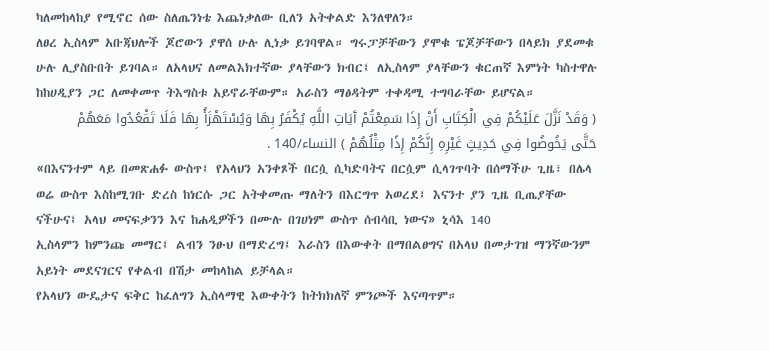ካለመከላከያ የሚኖር ሰው ስለጤንነቴ እጨነቃለው ቢለን አትቀልድ እንለዋለን።
ለፀረ ኢስላም አቡጃህሎች ጆሮውን ያዋሰ ሁሉ ሊነቃ ይገባዋል። ግሩፓቻቸውን ያሞቁ ፔጆቻቸውን በላይክ ያደመቁ ሁሉ ሊያስቡበት ይገባል። ለአላህና ለመልእክተኛው ያላቸውን ክብር፤ ለኢስላም ያላቸውን ቁርጠኛ እምነት ካስተዋሉ ከከሀዲያን ጋር ለመቀመጥ ትእግስቱ አይኖራቸውም። አራስን ማፅዳትም ተቀዳሚ ተግባራቸው ይሆናል።
( وَقَدْ نَزَّلَ عَلَيْكُمْ فِي الْكِتَابِ أَنْ إِذَا سَمِعْتُمْ آَيَاتِ اللَّهِ يُكْفَرُ بِهَا وَيُسْتَهْزَأُ بِهَا فَلَا تَقْعُدُوا مَعَهُمْ حَتَّى يَخُوضُوا فِي حَدِيثٍ غَيْرِهِ إِنَّكُمْ إِذًا مِثْلُهُمْ ) النساء/140 .
«በእናንተም ላይ በመጽሐፉ ውስጥ፤ የአላህን አንቀጾች በርሷ ሲካድባትና በርሷም ሲላገጥባት በሰማችሁ ጊዜ፣ በሌላ ወሬ ውስጥ እስከሚገቡ ድረስ ከነርሱ ጋር አትቀመጡ ማለትን በእርግጥ አወረደ፤ እናንተ ያን ጊዜ ቢጤያቸው ናችሁና፤ አላህ መናፍቃንን እና ከሐዲዎችን በሙሉ በገሀነም ውስጥ ሰብሳቢ ነውና» ኒሳእ 140
ኢስላምን ከምንጩ መማር፤ ልብን ንፁህ በማድረግ፤ እራስን በእውቀት በማበልፀግና በአላህ በመታገዝ ማንኛውንም አይነት መደናገርና የቀልብ በሽታ መከላከል ይቻላል።
የአላህን ውዴታና ፍቅር ከፈለግን ኢስላማዊ እውቀትን ከትክክለኛ ምንጮች እናጣጥም።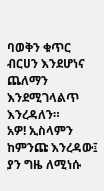ባወቅን ቁጥር ብርሀን እንደሆነና ጨለማን እንደሚገላልጥ እንረዳለን።
አዎ! ኢስላምን ከምንጩ እንረዳው፤ ያን ግዜ ለሚነሱ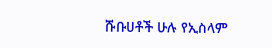ሹቡሀቶች ሁሉ የኢስላም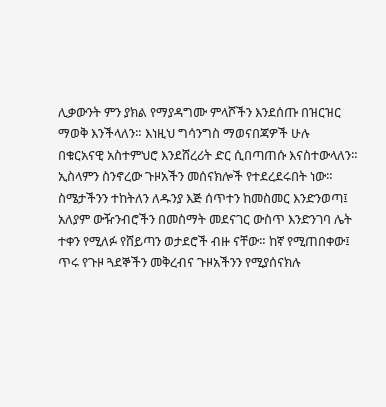ሊቃውንት ምን ያክል የማያዳግሙ ምላሾችን እንደሰጡ በዝርዝር ማወቅ እንችላለን። እነዚህ ግሳንግስ ማወናበጃዎች ሁሉ በቁርአናዊ አስተምህሮ እንደሸረሪት ድር ሲበጣጠሱ እናስተውላለን።
ኢስላምን ስንኖረው ጉዞአችን መሰናክሎች የተደረደሩበት ነው። ስሜታችንን ተከትለን ለዱንያ እጅ ሰጥተን ከመስመር እንድንወጣ፤ አለያም ውዥንብሮችን በመስማት መደናገር ውስጥ እንድንገባ ሌት ተቀን የሚለፉ የሸይጣን ወታደሮች ብዙ ናቸው። ከኛ የሚጠበቀው፤ ጥሩ የጉዞ ጓደኞችን መቅረብና ጉዞአችንን የሚያሰናክሉ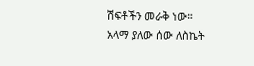ሽፍቶችን መራቅ ነው።
አላማ ያለው ሰው ለስኬት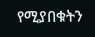የሚያበቁትን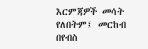እርምጃዎች መሳት የለበትም፤ መርከብ በየብስ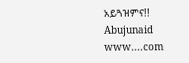አይጓዝምና!!
Abujunaid
www....com